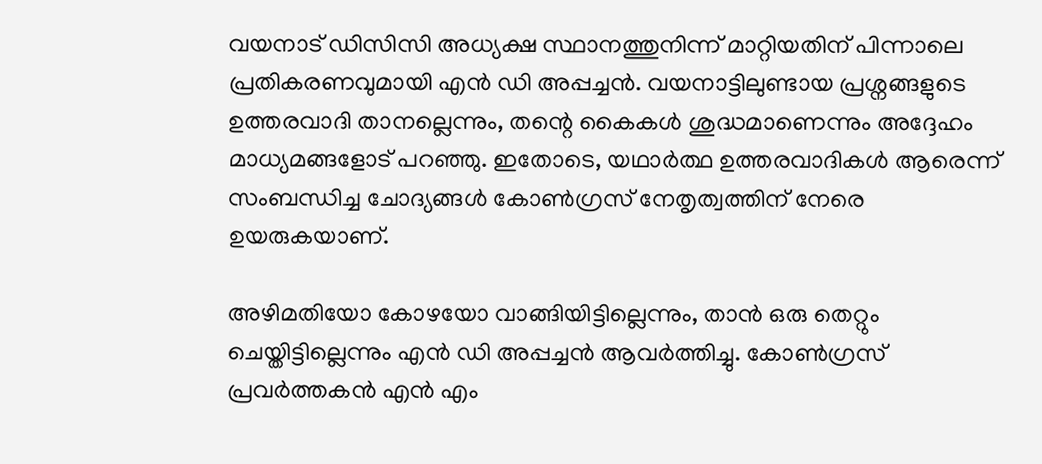വയനാട് ഡിസിസി അധ്യക്ഷ സ്ഥാനത്തുനിന്ന് മാറ്റിയതിന് പിന്നാലെ പ്രതികരണവുമായി എന്‍ ഡി അപ്പച്ചന്‍. വയനാട്ടിലുണ്ടായ പ്രശ്നങ്ങളുടെ ഉത്തരവാദി താനല്ലെന്നും, തന്റെ കൈകള്‍ ശുദ്ധമാണെന്നും അദ്ദേഹം മാധ്യമങ്ങളോട് പറഞ്ഞു. ഇതോടെ, യഥാര്‍ത്ഥ ഉത്തരവാദികള്‍ ആരെന്ന് സംബന്ധിച്ച ചോദ്യങ്ങള്‍ കോണ്‍ഗ്രസ് നേതൃത്വത്തിന് നേരെ ഉയരുകയാണ്.

അഴിമതിയോ കോഴയോ വാങ്ങിയിട്ടില്ലെന്നും, താന്‍ ഒരു തെറ്റും ചെയ്തിട്ടില്ലെന്നും എന്‍ ഡി അപ്പച്ചന്‍ ആവര്‍ത്തിച്ചു. കോണ്‍ഗ്രസ് പ്രവര്‍ത്തകന്‍ എന്‍ എം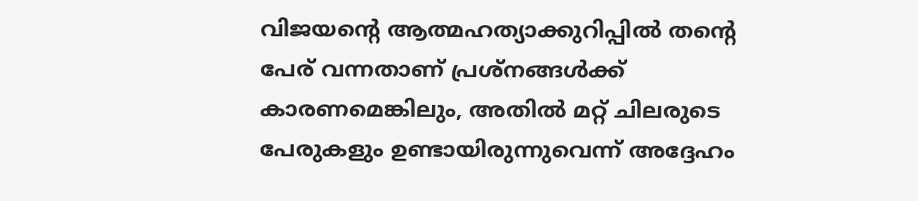വിജയന്റെ ആത്മഹത്യാക്കുറിപ്പില്‍ തന്റെ പേര് വന്നതാണ് പ്രശ്നങ്ങള്‍ക്ക് കാരണമെങ്കിലും, അതില്‍ മറ്റ് ചിലരുടെ പേരുകളും ഉണ്ടായിരുന്നുവെന്ന് അദ്ദേഹം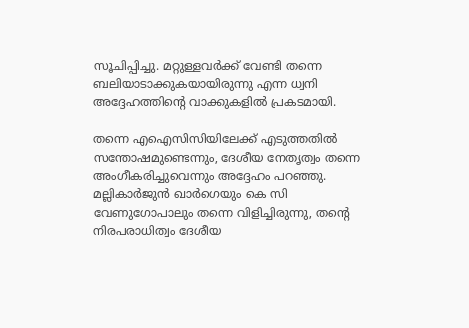സൂചിപ്പിച്ചു. മറ്റുള്ളവര്‍ക്ക് വേണ്ടി തന്നെ ബലിയാടാക്കുകയായിരുന്നു എന്ന ധ്വനി അദ്ദേഹത്തിന്റെ വാക്കുകളില്‍ പ്രകടമായി.

തന്നെ എഐസിസിയിലേക്ക് എടുത്തതില്‍ സന്തോഷമുണ്ടെന്നും, ദേശീയ നേതൃത്വം തന്നെ അംഗീകരിച്ചുവെന്നും അദ്ദേഹം പറഞ്ഞു. മല്ലികാര്‍ജുന്‍ ഖാര്‍ഗെയും കെ സി വേണുഗോപാലും തന്നെ വിളിച്ചിരുന്നു, തന്റെ നിരപരാധിത്വം ദേശീയ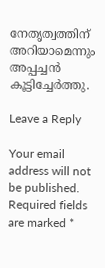നേതൃത്വത്തിന് അറിയാമെന്നും അപ്പച്ചന്‍ കൂട്ടിച്ചേര്‍ത്തു.

Leave a Reply

Your email address will not be published. Required fields are marked *